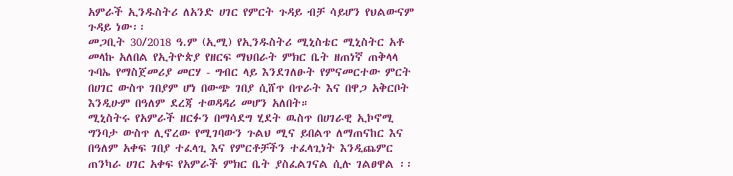አምራች ኢንዱስትሪ ለአንድ ሀገር የምርት ጉዳይ ብቻ ሳይሆን የህልውናም ጉዳይ ነው፡፡
መጋቢት 30/2018 ዓ.ም (ኢሚ) የኢንዱስትሪ ሚኒስቴር ሚኒስትር አቶ መላኩ አለበል የኢትዮጵያ የዘርፍ ማህበራት ምክር ቤት ዘጠነኛ ጠቅላላ ጉባኤ የማስጀመሪያ መርሃ - ግብር ላይ እንደገለፁት የምናመርተው ምርት በሀገር ውስጥ ገበያም ሆነ በውጭ ገበያ ሲሸጥ በጥራት እና በዋጋ አቅርቦት እንዲሁም በዓለም ደረጃ ተወዳዳሪ መሆን አለበት።
ሚኒስትሩ የአምራች ዘርፉን በማሳደግ ሂደት ዉስጥ በሀገራዊ ኢኮኖሚ ግንባታ ውስጥ ሊኖረው የሚገባውን ጉልህ ሚና ይበልጥ ለማጠናከር እና በዓለም አቀፍ ገበያ ተፈላጊ እና የምርቶቻችን ተፈላጊነት እንዲጨምር ጠንካራ ሀገር አቀፍ የአምራች ምክር ቤት ያስፈልገናል ሲሉ ገልፀዋል ፡፡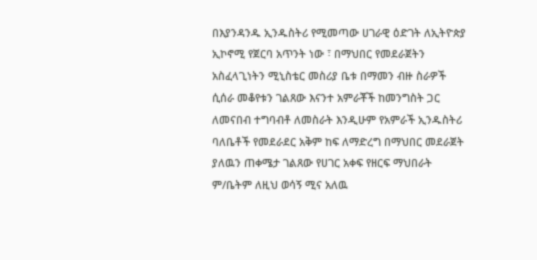በእያንዳንዱ ኢንዱስትሪ የሚመጣው ሀገራዊ ዕድገት ለኢትዮጵያ ኢኮኖሚ የጀርባ አጥንት ነው ፣ በማህበር የመደራጀትን አስፈላጊነትን ሚኒስቴር መስሪያ ቤቱ በማመን ብዙ ስራዎች ሲሰራ መቆየቱን ገልጸው እናንተ አምራቾች ከመንግስት ጋር ለመናበብ ተግባብቶ ለመስራት እንዲሁም የአምራች ኢንዱስትሪ ባለቤቶች የመደራደር አቅም ከፍ ለማድረግ በማህበር መደራጀት ያለዉን ጠቀሜታ ገልጸው የሀገር አቀፍ የዘርፍ ማህበራት ም/ቤትም ለዚህ ወሳኝ ሚና አለዉ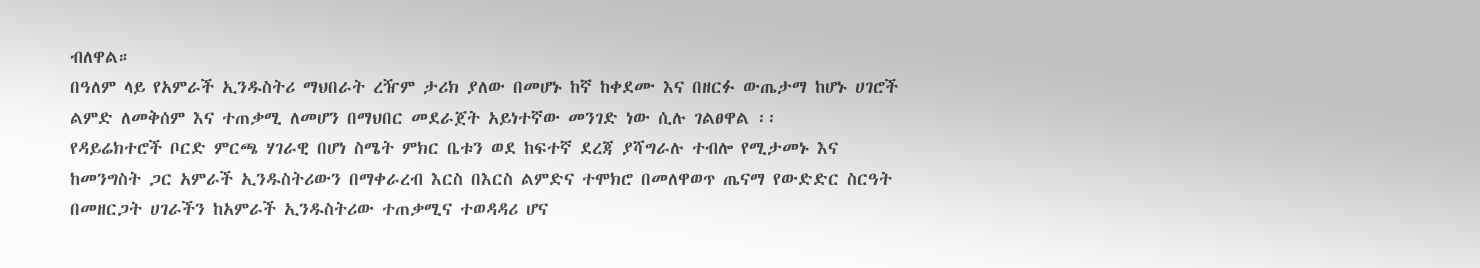ብለዋል።
በዓለም ላይ የአምራች ኢንዱስትሪ ማህበራት ረዥም ታሪክ ያለው በመሆኑ ከኛ ከቀደሙ እና በዘርፉ ውጤታማ ከሆኑ ሀገሮች ልምድ ለመቅሰም እና ተጠቃሚ ለመሆን በማህበር መደራጀት አይነተኛው መንገድ ነው ሲሉ ገልፀዋል ፡፡
የዳይሬክተሮች ቦርድ ምርጫ ሃገራዊ በሆነ ስሜት ምክር ቤቱን ወደ ከፍተኛ ደረጃ ያሻግራሉ ተብሎ የሚታመኑ እና ከመንግስት ጋር አምራች ኢንዱስትሪውን በማቀራረብ እርስ በእርስ ልምድና ተሞክሮ በመለዋወጥ ጤናማ የውድድር ስርዓት በመዘርጋት ሀገራችን ከአምራች ኢንዱስትሪው ተጠቃሚና ተወዳዳሪ ሆና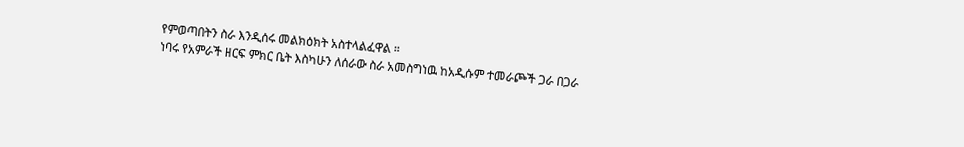የምወጣበትን ስራ እንዲሰሩ መልክዕክት አስተላልፈዋል ።
ነባሩ የአምራች ዘርፍ ምክር ቤት እስካሁን ለሰራው ስራ አመስግነዉ ከአዲሱም ተመራጮች ጋራ በጋራ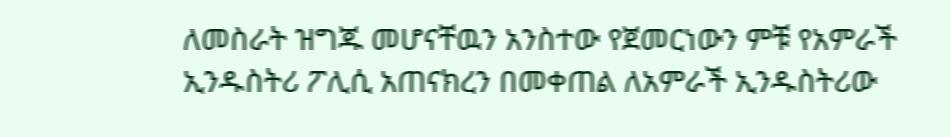ለመስራት ዝግጁ መሆናቸዉን አንስተው የጀመርነውን ምቹ የአምራች ኢንዱስትሪ ፖሊሲ አጠናክረን በመቀጠል ለአምራች ኢንዱስትሪው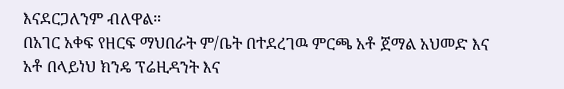እናደርጋለንም ብለዋል።
በአገር አቀፍ የዘርፍ ማህበራት ም/ቤት በተደረገዉ ምርጫ አቶ ጀማል አህመድ እና አቶ በላይነህ ክንዴ ፕሬዚዳንት እና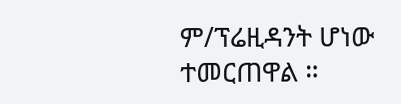ም/ፕሬዚዳንት ሆነው ተመርጠዋል ።